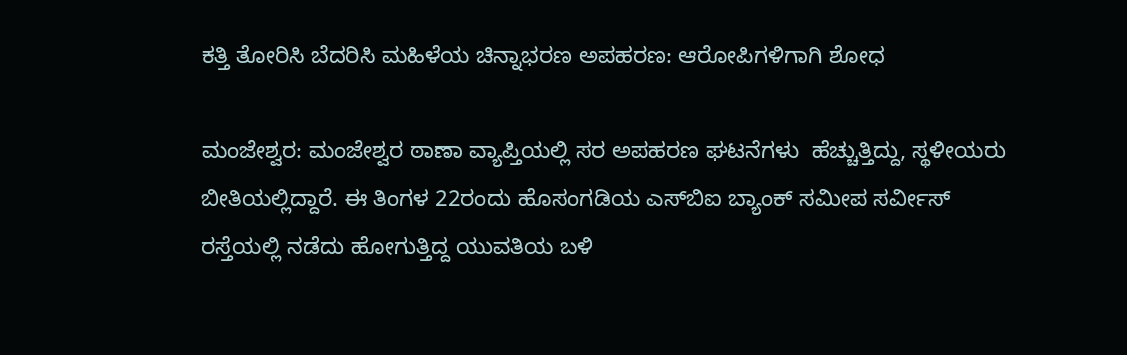ಕತ್ತಿ ತೋರಿಸಿ ಬೆದರಿಸಿ ಮಹಿಳೆಯ ಚಿನ್ನಾಭರಣ ಅಪಹರಣ: ಆರೋಪಿಗಳಿಗಾಗಿ ಶೋಧ

ಮಂಜೇಶ್ವರ: ಮಂಜೇಶ್ವರ ಠಾಣಾ ವ್ಯಾಪ್ತಿಯಲ್ಲಿ ಸರ ಅಪಹರಣ ಘಟನೆಗಳು  ಹೆಚ್ಚುತ್ತಿದ್ದು, ಸ್ಥಳೀಯರು ಬೀತಿಯಲ್ಲಿದ್ದಾರೆ. ಈ ತಿಂಗಳ 22ರಂದು ಹೊಸಂಗಡಿಯ ಎಸ್‌ಬಿಐ ಬ್ಯಾಂಕ್ ಸಮೀಪ ಸರ್ವೀಸ್ ರಸ್ತೆಯಲ್ಲಿ ನಡೆದು ಹೋಗುತ್ತಿದ್ದ ಯುವತಿಯ ಬಳಿ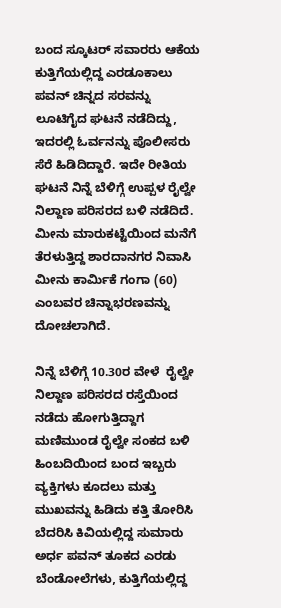ಬಂದ ಸ್ಕೂಟರ್ ಸವಾರರು ಆಕೆಯ ಕುತ್ತಿಗೆಯಲ್ಲಿದ್ದ ಎರಡೂಕಾಲು ಪವನ್ ಚಿನ್ನದ ಸರವನ್ನು  ಲೂಟಿಗೈದ ಘಟನೆ ನಡೆದಿದ್ದು, ಇದರಲ್ಲಿ ಓರ್ವನನ್ನು ಪೊಲೀಸರು ಸೆರೆ ಹಿಡಿದಿದ್ದಾರೆ. ಇದೇ ರೀತಿಯ ಘಟನೆ ನಿನ್ನೆ ಬೆಳಿಗ್ಗೆ ಉಪ್ಪಳ ರೈಲ್ವೇ ನಿಲ್ದಾಣ ಪರಿಸರದ ಬಳಿ ನಡೆದಿದೆ. ಮೀನು ಮಾರುಕಟ್ಟೆಯಿಂದ ಮನೆಗೆ ತೆರಳುತ್ತಿದ್ದ ಶಾರದಾನಗರ ನಿವಾಸಿ ಮೀನು ಕಾರ್ಮಿಕೆ ಗಂಗಾ (60) ಎಂಬವರ ಚಿನ್ನಾಭರಣವನ್ನು ದೋಚಲಾಗಿದೆ.

ನಿನ್ನೆ ಬೆಳಿಗ್ಗೆ 10.30ರ ವೇಳೆ  ರೈಲ್ವೇ ನಿಲ್ದಾಣ ಪರಿಸರದ ರಸ್ತೆಯಿಂದ ನಡೆದು ಹೋಗುತ್ತಿದ್ದಾಗ ಮಣಿಮುಂಡ ರೈಲ್ವೇ ಸಂಕದ ಬಳಿ ಹಿಂಬದಿಯಿಂದ ಬಂದ ಇಬ್ಬರು ವ್ಯಕ್ತಿಗಳು ಕೂದಲು ಮತ್ತು ಮುಖವನ್ನು ಹಿಡಿದು ಕತ್ತಿ ತೋರಿಸಿ ಬೆದರಿಸಿ ಕಿವಿಯಲ್ಲಿದ್ದ ಸುಮಾರು ಅರ್ಧ ಪವನ್ ತೂಕದ ಎರಡು ಬೆಂಡೋಲೆಗಳು, ಕುತ್ತಿಗೆಯಲ್ಲಿದ್ದ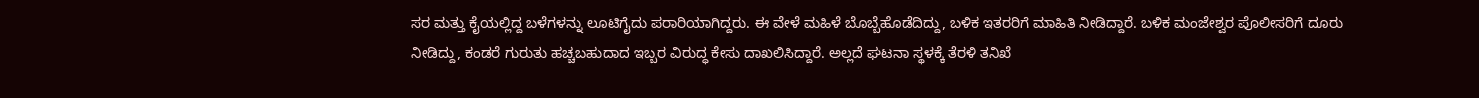ಸರ ಮತ್ತು ಕೈಯಲ್ಲಿದ್ದ ಬಳೆಗಳನ್ನು ಲೂಟಿಗೈದು ಪರಾರಿಯಾಗಿದ್ದರು. ಈ ವೇಳೆ ಮಹಿಳೆ ಬೊಬ್ಬೆಹೊಡೆದಿದ್ದು, ಬಳಿಕ ಇತರರಿಗೆ ಮಾಹಿತಿ ನೀಡಿದ್ದಾರೆ. ಬಳಿಕ ಮಂಜೇಶ್ವರ ಪೊಲೀಸರಿಗೆ ದೂರು ನೀಡಿದ್ದು, ಕಂಡರೆ ಗುರುತು ಹಚ್ಚಬಹುದಾದ ಇಬ್ಬರ ವಿರುದ್ಧ ಕೇಸು ದಾಖಲಿಸಿದ್ದಾರೆ. ಅಲ್ಲದೆ ಘಟನಾ ಸ್ಥಳಕ್ಕೆ ತೆರಳಿ ತನಿಖೆ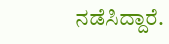ನಡೆಸಿದ್ದಾರೆ.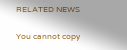RELATED NEWS

You cannot copy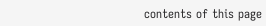contents of this page